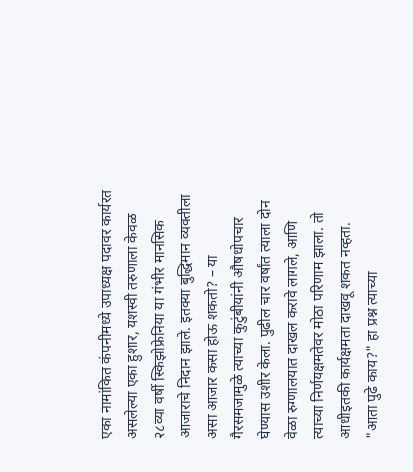एका नामांकित कंपनीमध्ये उपाध्यक्ष पदावर कार्यरत असलेल्या एका हुशार, यशस्वी तरुणाला केवळ २८व्या वर्षी स्किझोफ्रेनिया या गंभीर मानसिक आजाराचे निदान झाले. इतक्या बुद्धिमान व्यक्तीला असा आजार कसा होऊ शकतो? – या गैरसमजामुळे त्याच्या कुटुंबीयांनी औषधोपचार घेण्यास उशीर केला. पुढील चार वर्षांत त्याला दोन वेळा रुग्णालयात दाखल करावे लागले, आणि त्याच्या निर्णयक्षमतेवर मोठा परिणाम झाला. तो आधीइतकी कार्यक्षमता दाखवू शकत नव्हता.
"आता पुढे काय?" हा प्रश्न त्याच्या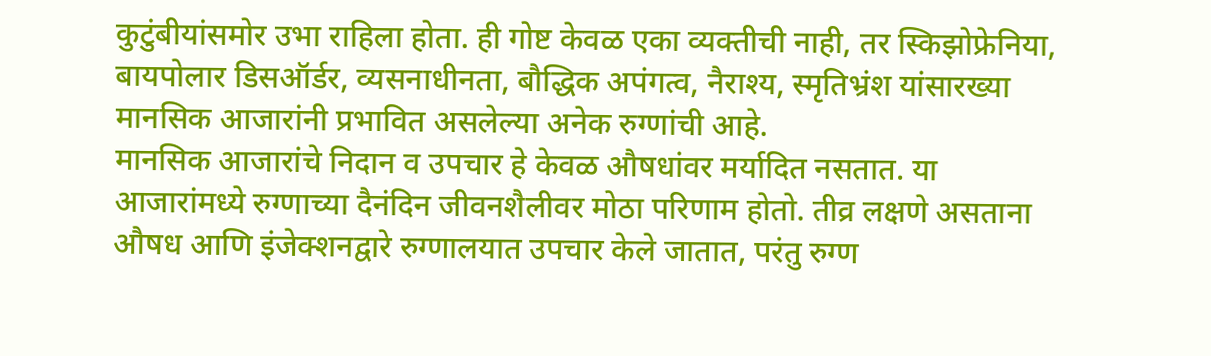कुटुंबीयांसमोर उभा राहिला होता. ही गोष्ट केवळ एका व्यक्तीची नाही, तर स्किझोफ्रेनिया, बायपोलार डिसऑर्डर, व्यसनाधीनता, बौद्धिक अपंगत्व, नैराश्य, स्मृतिभ्रंश यांसारख्या मानसिक आजारांनी प्रभावित असलेल्या अनेक रुग्णांची आहे.
मानसिक आजारांचे निदान व उपचार हे केवळ औषधांवर मर्यादित नसतात. या आजारांमध्ये रुग्णाच्या दैनंदिन जीवनशैलीवर मोठा परिणाम होतो. तीव्र लक्षणे असताना औषध आणि इंजेक्शनद्वारे रुग्णालयात उपचार केले जातात, परंतु रुग्ण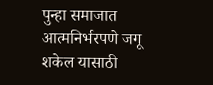पुन्हा समाजात आत्मनिर्भरपणे जगू शकेल यासाठी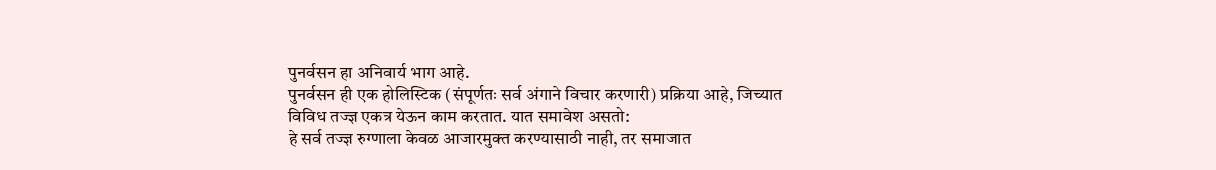पुनर्वसन हा अनिवार्य भाग आहे.
पुनर्वसन ही एक होलिस्टिक (संपूर्णतः सर्व अंगाने विचार करणारी) प्रक्रिया आहे, जिच्यात विविध तज्ज्ञ एकत्र येऊन काम करतात. यात समावेश असतो:
हे सर्व तज्ज्ञ रुग्णाला केवळ आजारमुक्त करण्यासाठी नाही, तर समाजात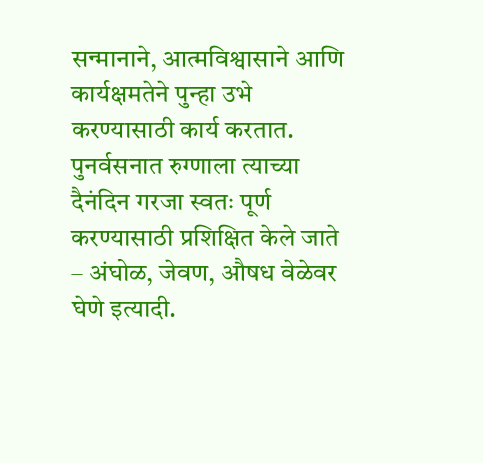सन्मानाने, आत्मविश्वासाने आणि कार्यक्षमतेने पुन्हा उभे करण्यासाठी कार्य करतात.
पुनर्वसनात रुग्णाला त्याच्या दैनंदिन गरजा स्वतः पूर्ण करण्यासाठी प्रशिक्षित केले जाते – अंघोळ, जेवण, औषध वेळेवर घेणे इत्यादी.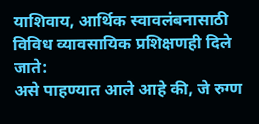याशिवाय, आर्थिक स्वावलंबनासाठी विविध व्यावसायिक प्रशिक्षणही दिले जाते:
असे पाहण्यात आले आहे की, जे रुग्ण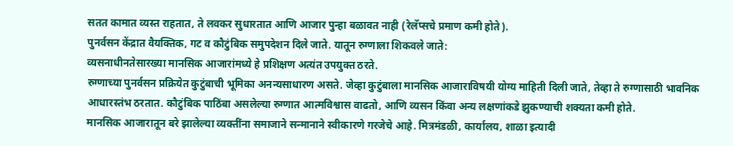सतत कामात व्यस्त राहतात, ते लवकर सुधारतात आणि आजार पुन्हा बळावत नाही (रेलॅप्सचे प्रमाण कमी होते).
पुनर्वसन केंद्रात वैयक्तिक, गट व कौटुंबिक समुपदेशन दिले जाते. यातून रुग्णाला शिकवले जाते:
व्यसनाधीनतेसारख्या मानसिक आजारांमध्ये हे प्रशिक्षण अत्यंत उपयुक्त ठरते.
रुग्णाच्या पुनर्वसन प्रक्रियेत कुटुंबाची भूमिका अनन्यसाधारण असते. जेव्हा कुटुंबाला मानसिक आजाराविषयी योग्य माहिती दिली जाते, तेव्हा ते रुग्णासाठी भावनिक आधारस्तंभ ठरतात. कौटुंबिक पाठिंबा असलेल्या रुग्णात आत्मविश्वास वाढतो, आणि व्यसन किंवा अन्य लक्षणांकडे झुकण्याची शक्यता कमी होते.
मानसिक आजारातून बरे झालेल्या व्यक्तींना समाजाने सन्मानाने स्वीकारणे गरजेचे आहे. मित्रमंडळी, कार्यालय, शाळा इत्यादी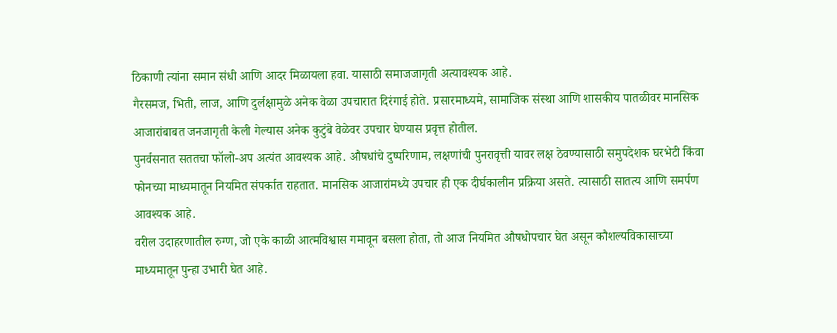ठिकाणी त्यांना समान संधी आणि आदर मिळायला हवा. यासाठी समाजजागृती अत्यावश्यक आहे.
गैरसमज, भिती, लाज, आणि दुर्लक्षामुळे अनेक वेळा उपचारात दिरंगाई होते. प्रसारमाध्यमे, सामाजिक संस्था आणि शासकीय पातळीवर मानसिक आजारांबाबत जनजागृती केली गेल्यास अनेक कुटुंबे वेळेवर उपचार घेण्यास प्रवृत्त होतील.
पुनर्वसनात सततचा फॉलो-अप अत्यंत आवश्यक आहे. औषधांचे दुष्परिणाम, लक्षणांची पुनरावृत्ती यावर लक्ष ठेवण्यासाठी समुपदेशक घरभेटी किंवा फोनच्या माध्यमातून नियमित संपर्कात राहतात. मानसिक आजारांमध्ये उपचार ही एक दीर्घकालीन प्रक्रिया असते. त्यासाठी सातत्य आणि समर्पण आवश्यक आहे.
वरील उदाहरणातील रुग्ण, जो एके काळी आत्मविश्वास गमावून बसला होता, तो आज नियमित औषधोपचार घेत असून कौशल्यविकासाच्या माध्यमातून पुन्हा उभारी घेत आहे.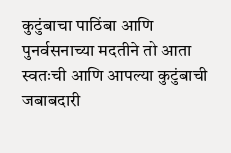कुटुंबाचा पाठिंबा आणि पुनर्वसनाच्या मदतीने तो आता स्वतःची आणि आपल्या कुटुंबाची जबाबदारी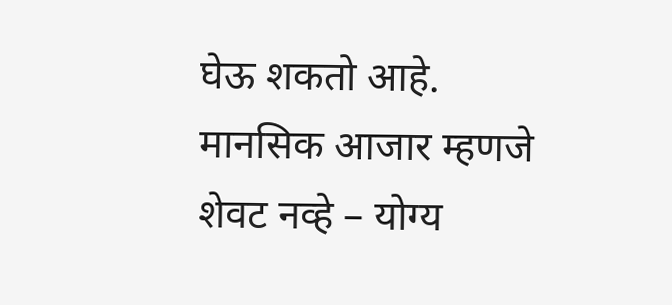घेऊ शकतो आहे.
मानसिक आजार म्हणजे शेवट नव्हे – योग्य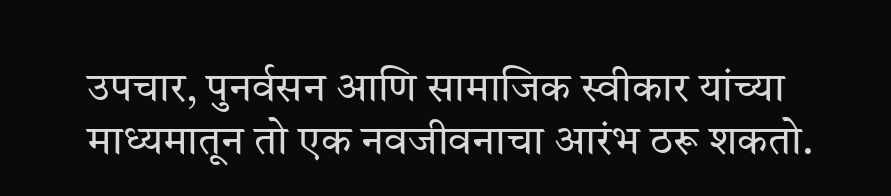उपचार, पुनर्वसन आणि सामाजिक स्वीकार यांच्या माध्यमातून तो एक नवजीवनाचा आरंभ ठरू शकतो.